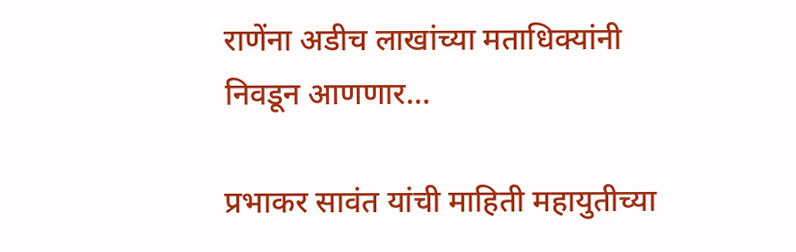राणेंना अडीच लाखांच्या मताधिक्यांनी निवडून आणणार…

प्रभाकर सावंत यांची माहिती महायुतीच्या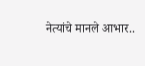नेत्यांचे मानले आभार..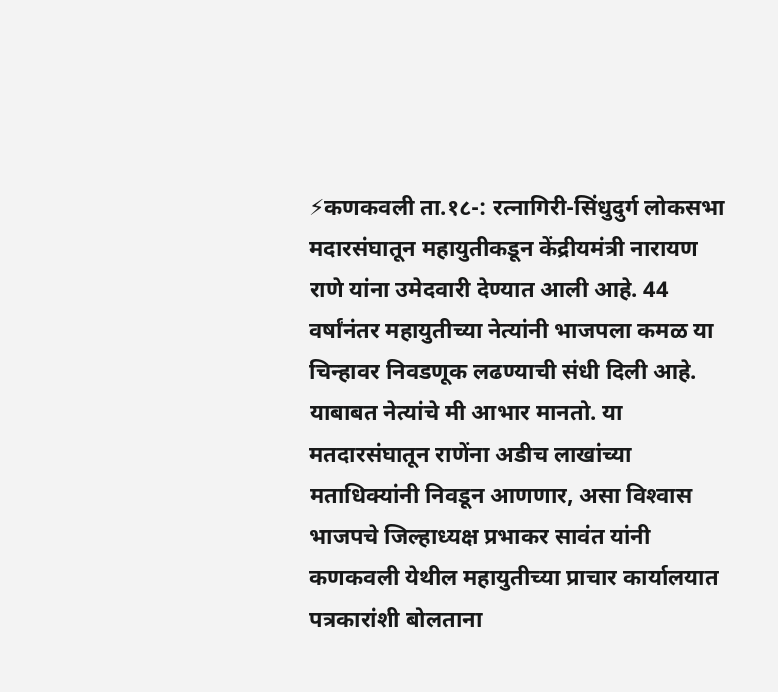⚡कणकवली ता.१८-: रत्नागिरी-सिंधुदुर्ग लोकसभा मदारसंघातून महायुतीकडून केंद्रीयमंत्री नारायण राणे यांना उमेदवारी देण्यात आली आहे. 44 वर्षांनंतर महायुतीच्या नेत्यांनी भाजपला कमळ या चिन्हावर निवडणूक लढण्याची संधी दिली आहे. याबाबत नेत्यांचे मी आभार मानतो. या मतदारसंघातून राणेंना अडीच लाखांच्या मताधिक्यांनी निवडून आणणार, असा विश्‍वास भाजपचे जिल्हाध्यक्ष प्रभाकर सावंत यांनी कणकवली येथील महायुतीच्या प्राचार कार्यालयात पत्रकारांशी बोलताना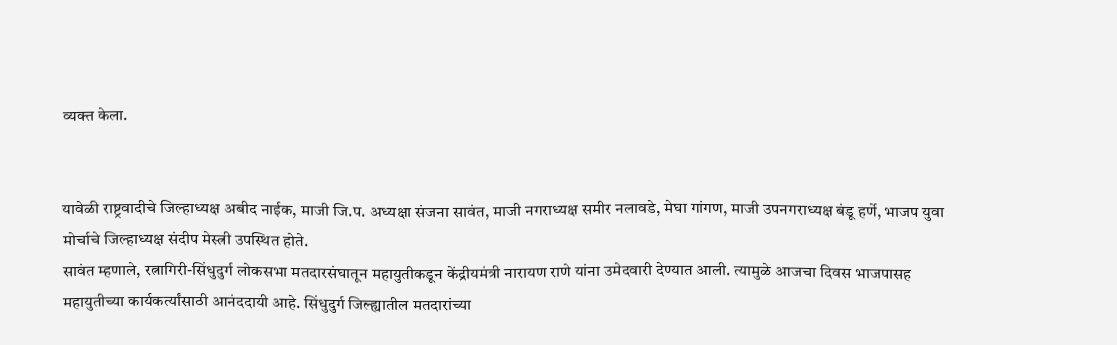व्यक्त केला.


यावेळी राष्ट्रवादीचे जिल्हाध्यक्ष अबीद नाईक, माजी जि.प. अध्यक्षा संजना सावंत, माजी नगराध्यक्ष समीर नलावडे, मेघा गांगण, माजी उपनगराध्यक्ष बंडू हर्णे, भाजप युवा मोर्चाचे जिल्हाध्यक्ष संदीप मेस्त्री उपस्थित होते.
सावंत म्हणाले, रत्नागिरी-सिंधुदुर्ग लोकसभा मतदारसंघातून महायुतीकडून केंद्रीयमंत्री नारायण राणे यांना उमेदवारी देण्यात आली. त्यामुळे आजचा दिवस भाजपासह महायुतीच्या कार्यकर्त्यांसाठी आनंददायी आहे. सिंधुदुर्ग जिल्ह्यातील मतदारांच्या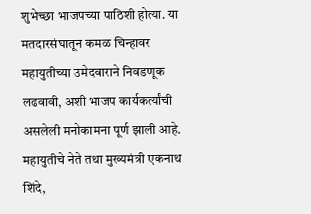शुभेच्छा भाजपच्या पाठिशी होत्या. या मतदारसंघातून कमळ चिन्हावर महायुतीच्या उमेदवाराने निवडणूक लढवावी, अशी भाजप कार्यकर्त्यांची असलेली मनोकामना पूर्ण झाली आहे. महायुतीचे नेते तथा मुख्यमंत्री एकनाथ शिंदे,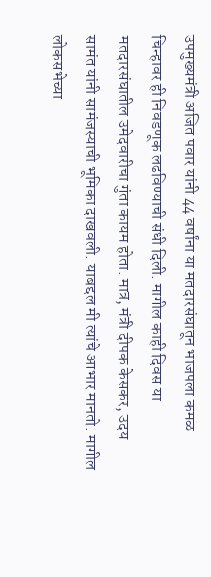उपमुख्यमंत्री अजित पवार यांनी 44 वर्षांना या मतदारसंघातून भाजपला कमळ चिन्हावर ही निवडणूक लढविण्याची संधी दिली. मागील काही दिवस या मतदारसंघातील उमेदवारीचा गुंता कायम होता. मात्र, मंत्री दीपक केसकर, उदय सामंत यांनी सामंजस्याची भूमिका दाखवली. याबद्दल मी त्यांचे आभार मानतो. मागील लोकसभेच्या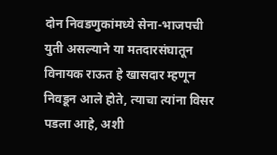दोन निवडणुकांमध्ये सेना-भाजपची युती असल्याने या मतदारसंघातून विनायक राऊत हे खासदार म्हणून निवडून आले होते, त्याचा त्यांना विसर पडला आहे, अशी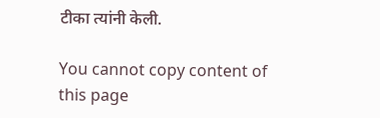टीका त्यांनी केली.

You cannot copy content of this page